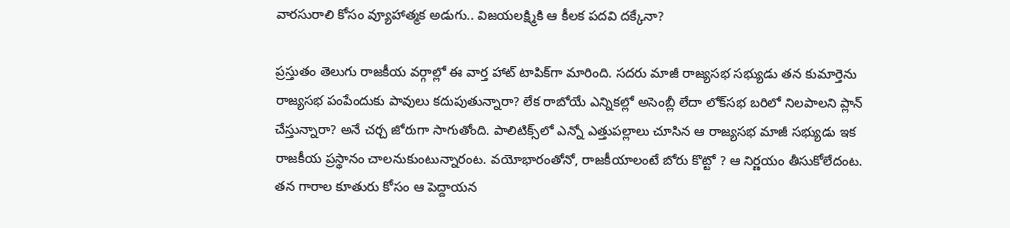వారసురాలి కోసం వ్యూహాత్మక అడుగు.. విజయలక్ష్మికి ఆ కీలక పదవి దక్కేనా?

ప్రస్తుతం తెలుగు రాజకీయ వర్గాల్లో ఈ వార్త హాట్ టాపిక్‌గా మారింది. సదరు మాజీ రాజ్యసభ సభ్యుడు తన కుమార్తెను రాజ్యసభ పంపేందుకు పావులు కదుపుతున్నారా? లేక రాబోయే ఎన్నికల్లో అసెంబ్లీ లేదా లోక్‌సభ బరిలో నిలపాలని ప్లాన్ చేస్తున్నారా? అనే చర్చ జోరుగా సాగుతోంది. పాలిటిక్స్‌లో ఎన్నో ఎత్తుపల్లాలు చూసిన ఆ రాజ్యసభ మాజీ సభ్యుడు ఇక రాజకీయ ప్రస్థానం చాలనుకుంటున్నారంట. వయోభారంతోనో, రాజకీయాలంటే బోరు కొట్టో ? ఆ నిర్ణయం తీసుకోలేదంట. తన గారాల కూతురు కోసం ఆ పెద్దాయన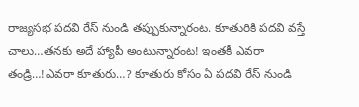రాజ్యసభ పదవి రేస్ నుండి తప్పుకున్నారంట. కూతురికి పదవి వస్తే చాలు…తనకు అదే హ్యాపీ అంటున్నారంట! ఇంతకీ ఎవరా తండ్రి…!ఎవరా కూతురు…? కూతురు కోసం ఏ పదవి రేస్ నుండి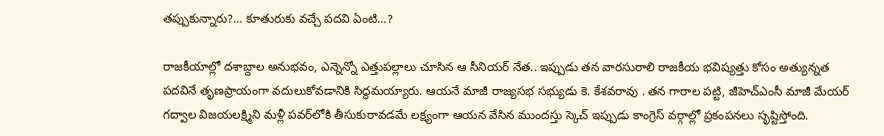తప్పుకున్నారు?… కూతురుకు వచ్చే పదవి ఏంటి…?

రాజకీయాల్లో దశాబ్దాల అనుభవం, ఎన్నెన్నో ఎత్తుపల్లాలు చూసిన ఆ సీనియర్ నేత.. ఇప్పుడు తన వారసురాలి రాజకీయ భవిష్యత్తు కోసం అత్యున్నత పదవినే తృణప్రాయంగా వదులుకోవడానికి సిద్ధమయ్యారు. ఆయనే మాజీ రాజ్యసభ సభ్యుడు కె. కేశవరావు . తన గారాల పట్టి, జీహెచ్‌ఎంసీ మాజీ మేయర్ గద్వాల విజయలక్ష్మిని మళ్లీ పవర్‌లోకి తీసుకురావడమే లక్ష్యంగా ఆయన వేసిన ముందస్తు స్కెచ్ ఇప్పుడు కాంగ్రెస్ వర్గాల్లో ప్రకంపనలు సృష్టిస్తోంది.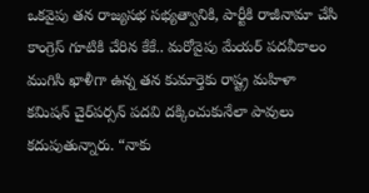ఒకవైపు తన రాజ్యసభ సభ్యత్వానికి, పార్టీకి రాజీనామా చేసి కాంగ్రెస్ గూటికి చేరిన కేకే.. మరోవైపు మేయర్ పదవీకాలం ముగిసి ఖాళీగా ఉన్న తన కుమార్తెకు రాష్ట్ర మహిళా కమిషన్ చైర్‌పర్సన్ పదవి దక్కించుకునేలా పావులు కదుపుతున్నారు. “నాకు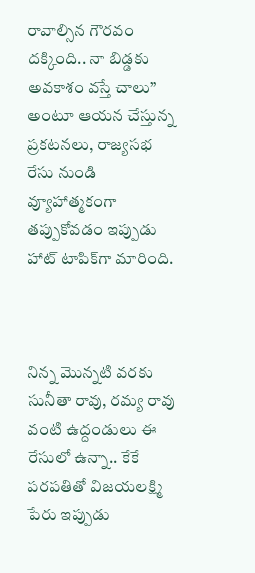రావాల్సిన గౌరవం దక్కింది.. నా బిడ్డకు అవకాశం వస్తే చాలు” అంటూ ఆయన చేస్తున్న ప్రకటనలు, రాజ్యసభ రేసు నుండి వ్యూహాత్మకంగా తప్పుకోవడం ఇప్పుడు హాట్ టాపిక్‌గా మారింది.



నిన్న మొన్నటి వరకు సునీతా రావు, రమ్య రావు వంటి ఉద్దండులు ఈ రేసులో ఉన్నా.. కేకే పరపతితో విజయలక్ష్మి పేరు ఇప్పుడు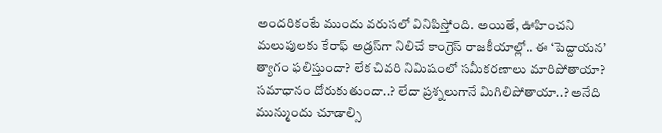అందరికంటే ముందు వరుసలో వినిపిస్తోంది. అయితే, ఊహించని మలుపులకు కేరాఫ్ అడ్రస్‌గా నిలిచే కాంగ్రెస్ రాజకీయాల్లో.. ఈ ‘పెద్దాయన’ త్యాగం ఫలిస్తుందా? లేక చివరి నిమిషంలో సమీకరణాలు మారిపోతాయా? సమాధానం దోరుకుతుందా..? లేదా ప్రశ్నలుగానే మిగిలిపోతాయా..? అనేది మున్ముందు చూడాల్సి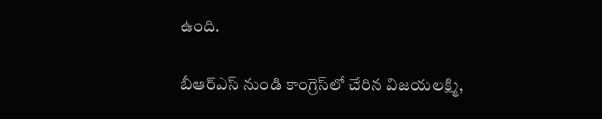ఉంది.

బీఆర్ఎస్ నుండి కాంగ్రెస్‌లో చేరిన విజయలక్ష్మి,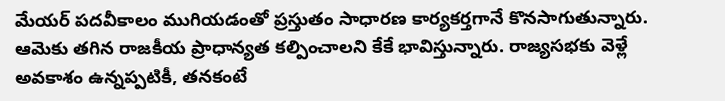మేయర్ పదవీకాలం ముగియడంతో ప్రస్తుతం సాధారణ కార్యకర్తగానే కొనసాగుతున్నారు. ఆమెకు తగిన రాజకీయ ప్రాధాన్యత కల్పించాలని కేకే భావిస్తున్నారు. రాజ్యసభకు వెళ్లే అవకాశం ఉన్నప్పటికీ, తనకంటే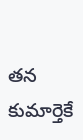తన కుమార్తెకే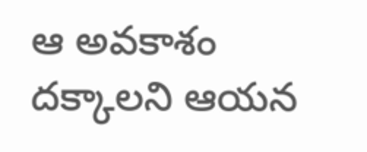ఆ అవకాశం దక్కాలని ఆయన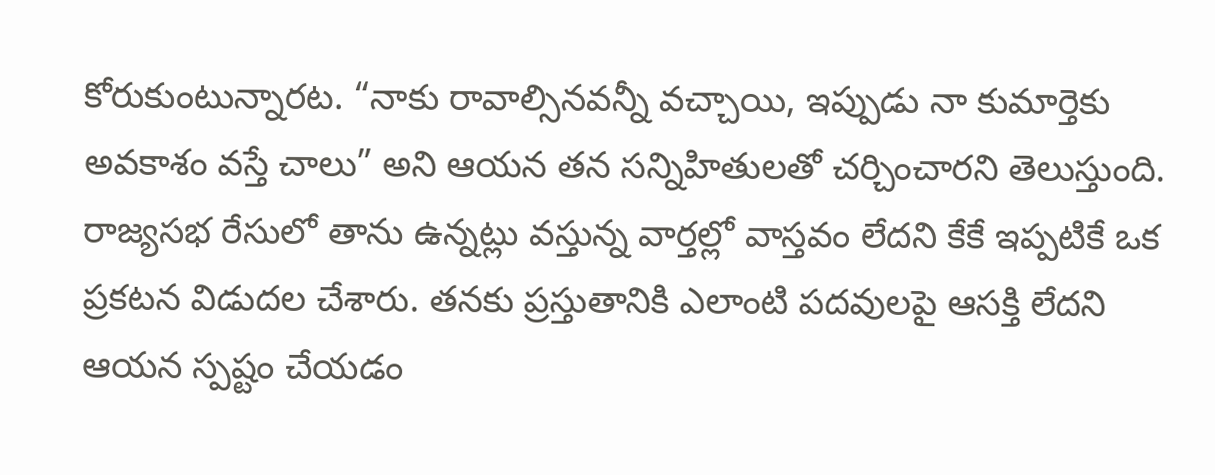కోరుకుంటున్నారట. “నాకు రావాల్సినవన్నీ వచ్చాయి, ఇప్పుడు నా కుమార్తెకు అవకాశం వస్తే చాలు” అని ఆయన తన సన్నిహితులతో చర్చించారని తెలుస్తుంది. రాజ్యసభ రేసులో తాను ఉన్నట్లు వస్తున్న వార్తల్లో వాస్తవం లేదని కేకే ఇప్పటికే ఒక ప్రకటన విడుదల చేశారు. తనకు ప్రస్తుతానికి ఎలాంటి పదవులపై ఆసక్తి లేదని ఆయన స్పష్టం చేయడం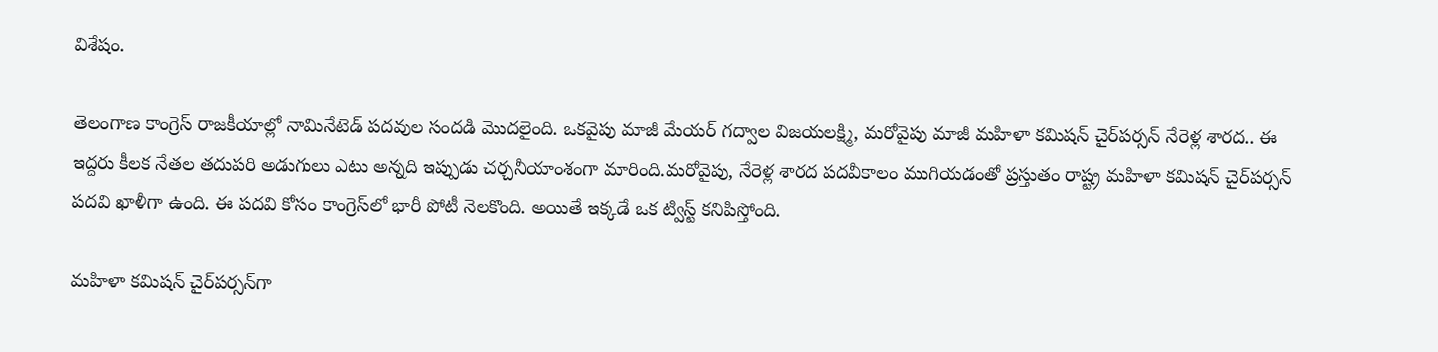విశేషం.

తెలంగాణ కాంగ్రెస్ రాజకీయాల్లో నామినేటెడ్ పదవుల సందడి మొదలైంది. ఒకవైపు మాజీ మేయర్ గద్వాల విజయలక్ష్మి, మరోవైపు మాజీ మహిళా కమిషన్ చైర్‌పర్సన్ నేరెళ్ల శారద.. ఈ ఇద్దరు కీలక నేతల తదుపరి అడుగులు ఎటు అన్నది ఇప్పుడు చర్చనీయాంశంగా మారింది.మరోవైపు, నేరెళ్ల శారద పదవీకాలం ముగియడంతో ప్రస్తుతం రాష్ట్ర మహిళా కమిషన్ చైర్‌పర్సన్ పదవి ఖాళీగా ఉంది. ఈ పదవి కోసం కాంగ్రెస్‌లో భారీ పోటీ నెలకొంది. అయితే ఇక్కడే ఒక ట్విస్ట్ కనిపిస్తోంది.

మహిళా కమిషన్ చైర్‌పర్సన్‌గా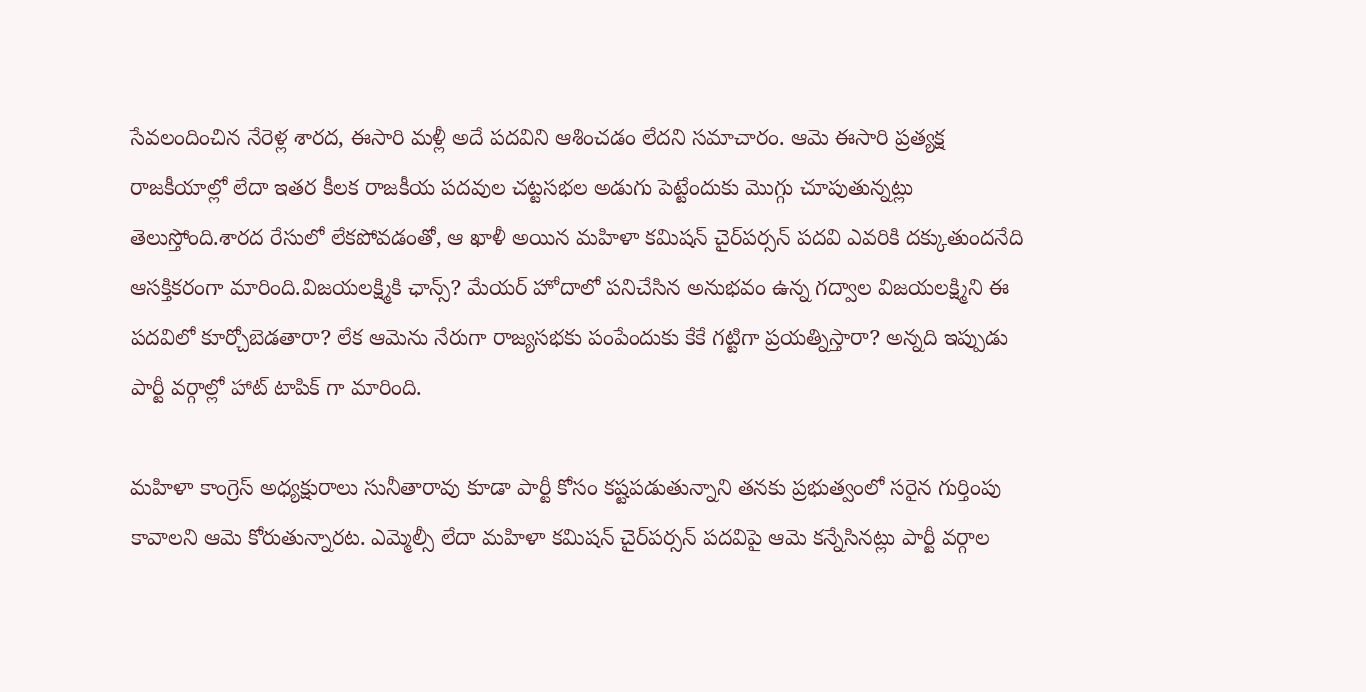సేవలందించిన నేరెళ్ల శారద, ఈసారి మళ్లీ అదే పదవిని ఆశించడం లేదని సమాచారం. ఆమె ఈసారి ప్రత్యక్ష రాజకీయాల్లో లేదా ఇతర కీలక రాజకీయ పదవుల చట్టసభల అడుగు పెట్టేందుకు మొగ్గు చూపుతున్నట్లు తెలుస్తోంది.శారద రేసులో లేకపోవడంతో, ఆ ఖాళీ అయిన మహిళా కమిషన్ చైర్‌పర్సన్ పదవి ఎవరికి దక్కుతుందనేది ఆసక్తికరంగా మారింది.విజయలక్ష్మికి ఛాన్స్? మేయర్ హోదాలో పనిచేసిన అనుభవం ఉన్న గద్వాల విజయలక్ష్మిని ఈ పదవిలో కూర్చోబెడతారా? లేక ఆమెను నేరుగా రాజ్యసభకు పంపేందుకు కేకే గట్టిగా ప్రయత్నిస్తారా? అన్నది ఇప్పుడు పార్టీ వర్గాల్లో హాట్ టాపిక్ గా మారింది.

మహిళా కాంగ్రెస్ అధ్యక్షురాలు సునీతారావు కూడా పార్టీ కోసం కష్టపడుతున్నాని తనకు ప్రభుత్వంలో సరైన గుర్తింపు కావాలని ఆమె కోరుతున్నారట. ఎమ్మెల్సీ లేదా మహిళా కమిషన్ చైర్‌పర్సన్ పదవిపై ఆమె కన్నేసినట్లు పార్టీ వర్గాల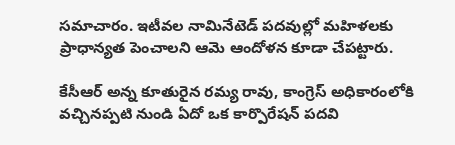సమాచారం. ఇటీవల నామినేటెడ్ పదవుల్లో మహిళలకు ప్రాధాన్యత పెంచాలని ఆమె ఆందోళన కూడా చేపట్టారు.

కేసీఆర్ అన్న కూతురైన రమ్య రావు, కాంగ్రెస్ అధికారంలోకి వచ్చినప్పటి నుండి ఏదో ఒక కార్పొరేషన్ పదవి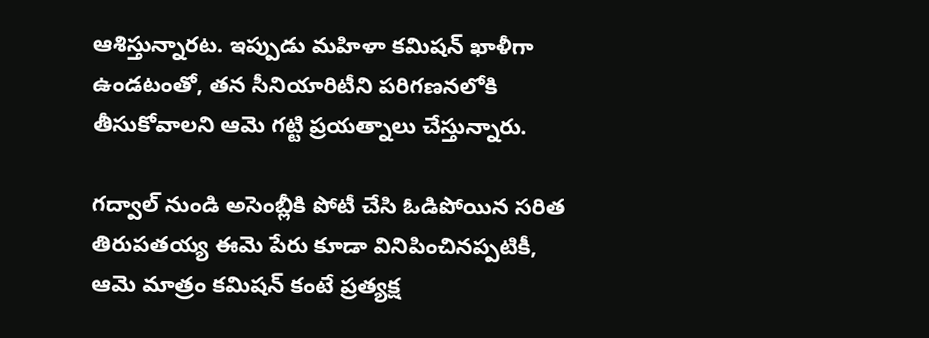ఆశిస్తున్నారట. ఇప్పుడు మహిళా కమిషన్ ఖాళీగా ఉండటంతో, తన సీనియారిటీని పరిగణనలోకి తీసుకోవాలని ఆమె గట్టి ప్రయత్నాలు చేస్తున్నారు.

గద్వాల్ నుండి అసెంబ్లీకి పోటీ చేసి ఓడిపోయిన సరిత తిరుపతయ్య ఈమె పేరు కూడా వినిపించినప్పటికీ, ఆమె మాత్రం కమిషన్ కంటే ప్రత్యక్ష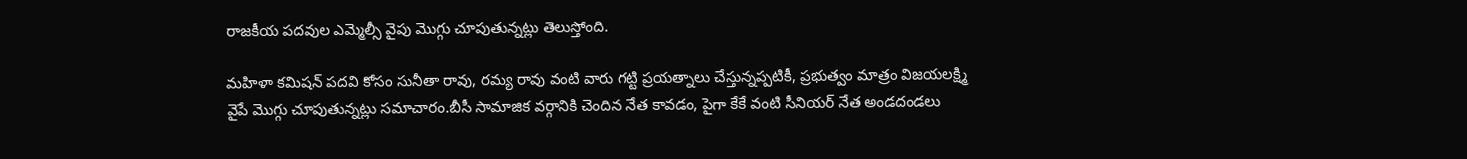రాజకీయ పదవుల ఎమ్మెల్సీ వైపు మొగ్గు చూపుతున్నట్లు తెలుస్తోంది.

మహిళా కమిషన్ పదవి కోసం సునీతా రావు, రమ్య రావు వంటి వారు గట్టి ప్రయత్నాలు చేస్తున్నప్పటికీ, ప్రభుత్వం మాత్రం విజయలక్ష్మి వైపే మొగ్గు చూపుతున్నట్లు సమాచారం.బీసీ సామాజిక వర్గానికి చెందిన నేత కావడం, పైగా కేకే వంటి సీనియర్ నేత అండదండలు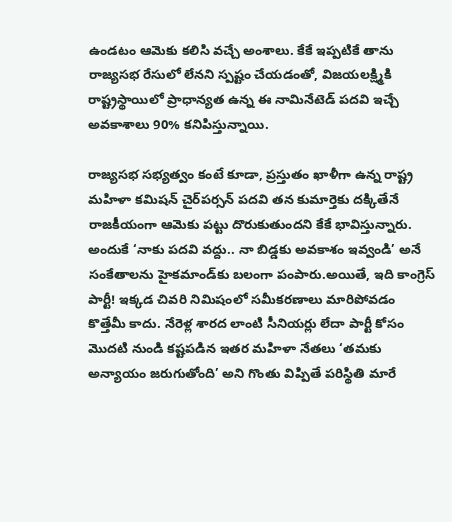ఉండటం ఆమెకు కలిసి వచ్చే అంశాలు. కేకే ఇప్పటికే తాను రాజ్యసభ రేసులో లేనని స్పష్టం చేయడంతో, విజయలక్ష్మికి రాష్ట్రస్థాయిలో ప్రాధాన్యత ఉన్న ఈ నామినేటెడ్ పదవి ఇచ్చే అవకాశాలు 90% కనిపిస్తున్నాయి.

రాజ్యసభ సభ్యత్వం కంటే కూడా, ప్రస్తుతం ఖాళీగా ఉన్న రాష్ట్ర మహిళా కమిషన్ చైర్‌పర్సన్ పదవి తన కుమార్తెకు దక్కితేనే రాజకీయంగా ఆమెకు పట్టు దొరుకుతుందని కేకే భావిస్తున్నారు. అందుకే ‘నాకు పదవి వద్దు.. నా బిడ్డకు అవకాశం ఇవ్వండి’ అనే సంకేతాలను హైకమాండ్‌కు బలంగా పంపారు.అయితే, ఇది కాంగ్రెస్ పార్టీ! ఇక్కడ చివరి నిమిషంలో సమీకరణాలు మారిపోవడం కొత్తేమీ కాదు. నేరెళ్ల శారద లాంటి సీనియర్లు లేదా పార్టీ కోసం మొదటి నుండి కష్టపడిన ఇతర మహిళా నేతలు ‘తమకు అన్యాయం జరుగుతోంది’ అని గొంతు విప్పితే పరిస్థితి మారే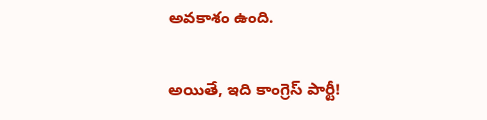అవకాశం ఉంది.

అయితే, ఇది కాంగ్రెస్ పార్టీ!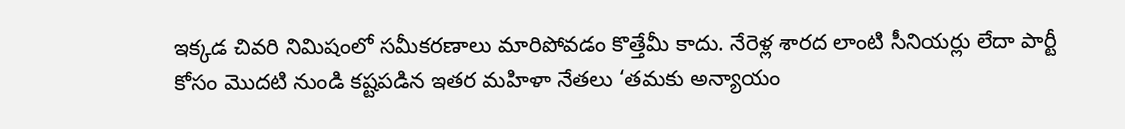ఇక్కడ చివరి నిమిషంలో సమీకరణాలు మారిపోవడం కొత్తేమీ కాదు. నేరెళ్ల శారద లాంటి సీనియర్లు లేదా పార్టీ కోసం మొదటి నుండి కష్టపడిన ఇతర మహిళా నేతలు ‘తమకు అన్యాయం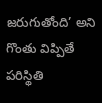జరుగుతోంది’ అని గొంతు విప్పితే పరిస్థితి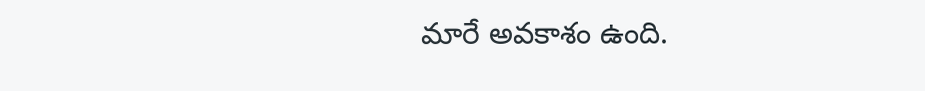మారే అవకాశం ఉంది.